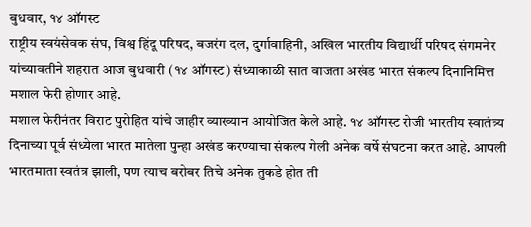बुधवार, १४ ऑगस्ट
राष्ट्रीय स्वयंसेवक संघ, विश्व हिंदू परिषद, बजरंग दल, दुर्गावाहिनी, अखिल भारतीय विद्यार्थी परिषद संगमनेर यांच्यावतीने शहरात आज बुधवारी (१४ ऑगस्ट) संध्याकाळी सात वाजता अखंड भारत संकल्प दिनानिमित्त मशाल फेरी होणार आहे.
मशाल फेरीनंतर विराट पुरोहित यांचे जाहीर व्याख्यान आयोजित केले आहे. १४ ऑगस्ट रोजी भारतीय स्वातंत्र्य दिनाच्या पूर्व संध्येला भारत मातेला पुन्हा अखंड करण्याचा संकल्प गेली अनेक वर्षे संघटना करत आहे. आपली भारतमाता स्वतंत्र झाली, पण त्याच बरोबर तिचे अनेक तुकडे होत ती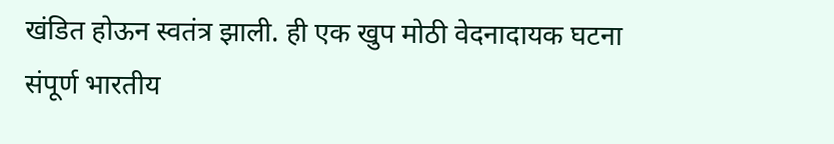खंडित होऊन स्वतंत्र झाली. ही एक खुप मोठी वेदनादायक घटना संपूर्ण भारतीय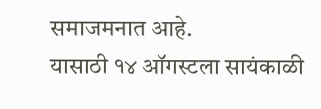समाजमनात आहे.
यासाठी १४ ऑगस्टला सायंकाळी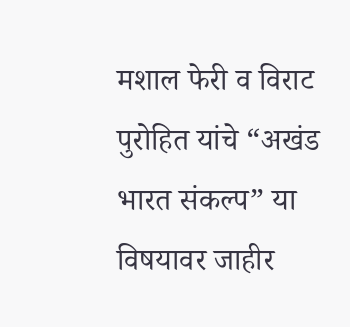मशाल फेरी व विराट पुरोहित यांचे “अखंड भारत संकल्प” या विषयावर जाहीर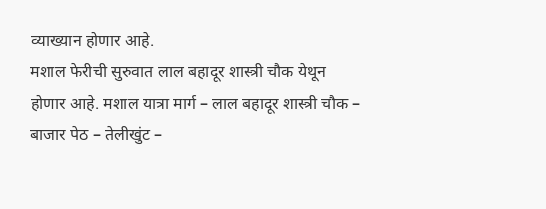व्याख्यान होणार आहे.
मशाल फेरीची सुरुवात लाल बहादूर शास्त्री चौक येथून होणार आहे. मशाल यात्रा मार्ग – लाल बहादूर शास्त्री चौक – बाजार पेठ – तेलीखुंट –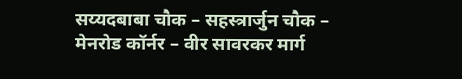सय्यदबाबा चौक – सहस्त्रार्जुन चौक – मेनरोड कॉर्नर – वीर सावरकर मार्ग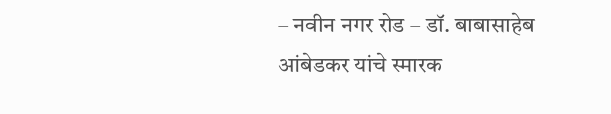– नवीन नगर रोड – डॉ. बाबासाहेब आंबेडकर यांचे स्मारक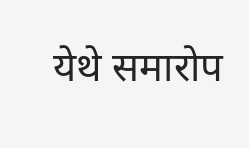येथे समारोप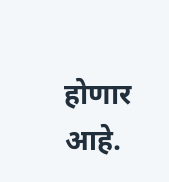होणार आहे.